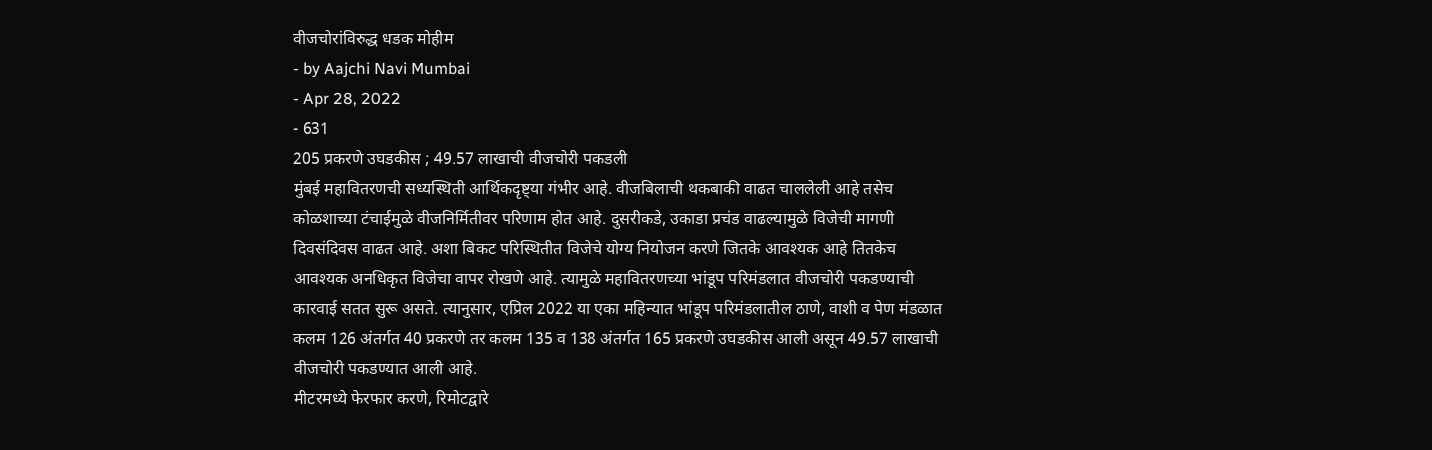वीजचोरांविरुद्ध धडक मोहीम
- by Aajchi Navi Mumbai
- Apr 28, 2022
- 631
205 प्रकरणे उघडकीस ; 49.57 लाखाची वीजचोरी पकडली
मुंबई महावितरणची सध्यस्थिती आर्थिकदृष्ट्या गंभीर आहे. वीजबिलाची थकबाकी वाढत चाललेली आहे तसेच कोळशाच्या टंचाईमुळे वीजनिर्मितीवर परिणाम होत आहे. दुसरीकडे, उकाडा प्रचंड वाढल्यामुळे विजेची मागणी दिवसंदिवस वाढत आहे. अशा बिकट परिस्थितीत विजेचे योग्य नियोजन करणे जितके आवश्यक आहे तितकेच आवश्यक अनधिकृत विजेचा वापर रोखणे आहे. त्यामुळे महावितरणच्या भांडूप परिमंडलात वीजचोरी पकडण्याची कारवाई सतत सुरू असते. त्यानुसार, एप्रिल 2022 या एका महिन्यात भांडूप परिमंडलातील ठाणे, वाशी व पेण मंडळात कलम 126 अंतर्गत 40 प्रकरणे तर कलम 135 व 138 अंतर्गत 165 प्रकरणे उघडकीस आली असून 49.57 लाखाची वीजचोरी पकडण्यात आली आहे.
मीटरमध्ये फेरफार करणे, रिमोटद्वारे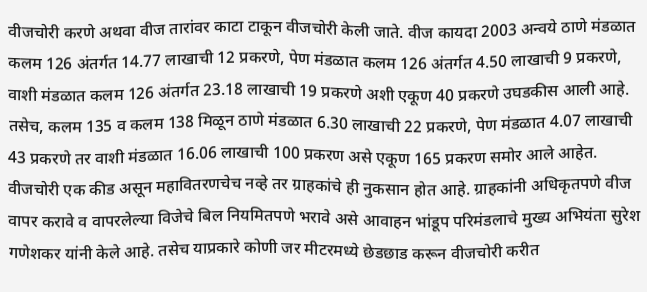वीजचोरी करणे अथवा वीज तारांवर काटा टाकून वीजचोरी केली जाते. वीज कायदा 2003 अन्वये ठाणे मंडळात कलम 126 अंतर्गत 14.77 लाखाची 12 प्रकरणे, पेण मंडळात कलम 126 अंतर्गत 4.50 लाखाची 9 प्रकरणे, वाशी मंडळात कलम 126 अंतर्गत 23.18 लाखाची 19 प्रकरणे अशी एकूण 40 प्रकरणे उघडकीस आली आहे. तसेच, कलम 135 व कलम 138 मिळून ठाणे मंडळात 6.30 लाखाची 22 प्रकरणे, पेण मंडळात 4.07 लाखाची 43 प्रकरणे तर वाशी मंडळात 16.06 लाखाची 100 प्रकरण असे एकूण 165 प्रकरण समोर आले आहेत. वीजचोरी एक कीड असून महावितरणचेच नव्हे तर ग्राहकांचे ही नुकसान होत आहे. ग्राहकांनी अधिकृतपणे वीज वापर करावे व वापरलेल्या विजेचे बिल नियमितपणे भरावे असे आवाहन भांडूप परिमंडलाचे मुख्य अभियंता सुरेश गणेशकर यांनी केले आहे. तसेच याप्रकारे कोणी जर मीटरमध्ये छेडछाड करून वीजचोरी करीत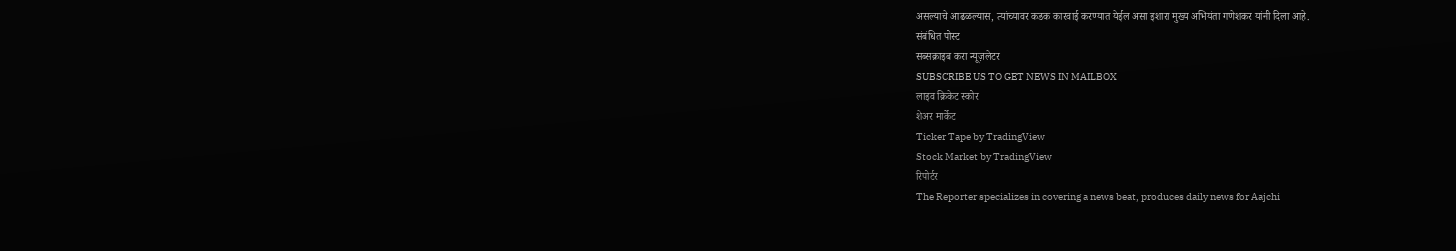असल्याचे आढळल्यास, त्यांच्यावर कडक कारवाई करण्यात येईल असा इशारा मुख्य अभियंता गणेशकर यांनी दिला आहे.
संबंधित पोस्ट
सब्सक्राइब करा न्यूज़लेटर
SUBSCRIBE US TO GET NEWS IN MAILBOX
लाइव क्रिकेट स्कोर
शेअर मार्केट
Ticker Tape by TradingView
Stock Market by TradingView
रिपोर्टर
The Reporter specializes in covering a news beat, produces daily news for Aajchi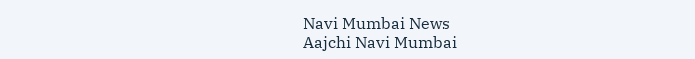Navi Mumbai News
Aajchi Navi Mumbai